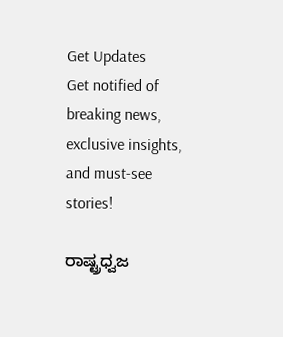Get Updates
Get notified of breaking news, exclusive insights, and must-see stories!

ರಾಷ್ಟ್ರಧ್ವಜ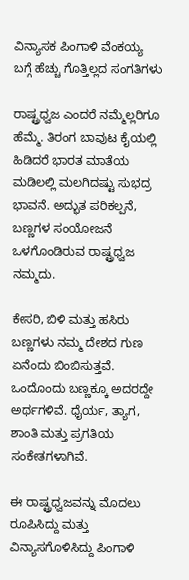ವಿನ್ಯಾಸಕ ಪಿಂಗಾಳಿ ವೆಂಕಯ್ಯ ಬಗ್ಗೆ ಹೆಚ್ಚು ಗೊತ್ತಿಲ್ಲದ ಸಂಗತಿಗಳು

ರಾಷ್ಟ್ರಧ್ವಜ ಎಂದರೆ ನಮ್ಮೆಲ್ಲರಿಗೂ ಹೆಮ್ಮೆ. ತಿರಂಗ ಬಾವುಟ ಕೈಯಲ್ಲಿ ಹಿಡಿದರೆ ಭಾರತ ಮಾತೆಯ ಮಡಿಲಲ್ಲಿ ಮಲಗಿದಷ್ಟು ಸುಭದ್ರ ಭಾವನೆ. ಅದ್ಭುತ ಪರಿಕಲ್ಪನೆ, ಬಣ್ಣಗಳ ಸಂಯೋಜನೆ ಒಳಗೊಂಡಿರುವ ರಾಷ್ಟ್ರಧ್ವಜ ನಮ್ಮದು.

ಕೇಸರಿ, ಬಿಳಿ ಮತ್ತು ಹಸಿರು ಬಣ್ಣಗಳು ನಮ್ಮ ದೇಶದ ಗುಣ ಏನೆಂದು ಬಿಂಬಿಸುತ್ತವೆ. ಒಂದೊಂದು ಬಣ್ಣಕ್ಕೂ ಅದರದ್ದೇ ಅರ್ಥಗಳಿವೆ. ಧೈರ್ಯ, ತ್ಯಾಗ, ಶಾಂತಿ ಮತ್ತು ಪ್ರಗತಿಯ ಸಂಕೇತಗಳಾಗಿವೆ.

ಈ ರಾಷ್ಟ್ರಧ್ವಜವನ್ನು ಮೊದಲು ರೂಪಿಸಿದ್ದು ಮತ್ತು ವಿನ್ಯಾಸಗೊಳಿಸಿದ್ದು ಪಿಂಗಾಳಿ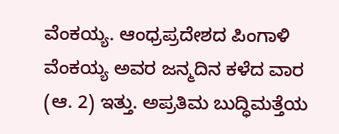ವೆಂಕಯ್ಯ. ಆಂಧ್ರಪ್ರದೇಶದ ಪಿಂಗಾಳಿ ವೆಂಕಯ್ಯ ಅವರ ಜನ್ಮದಿನ ಕಳೆದ ವಾರ (ಆ. 2) ಇತ್ತು. ಅಪ್ರತಿಮ ಬುದ್ಧಿಮತ್ತೆಯ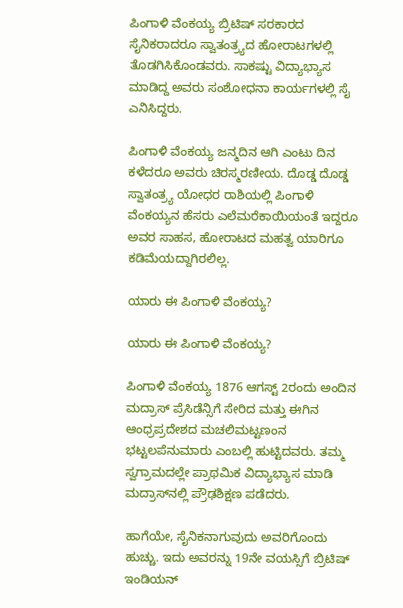ಪಿಂಗಾಳಿ ವೆಂಕಯ್ಯ ಬ್ರಿಟಿಷ್ ಸರಕಾರದ ಸೈನಿಕರಾದರೂ ಸ್ವಾತಂತ್ರ್ಯದ ಹೋರಾಟಗಳಲ್ಲಿ ತೊಡಗಿಸಿಕೊಂಡವರು. ಸಾಕಷ್ಟು ವಿದ್ಯಾಭ್ಯಾಸ ಮಾಡಿದ್ದ ಅವರು ಸಂಶೋಧನಾ ಕಾರ್ಯಗಳಲ್ಲಿ ಸೈ ಎನಿಸಿದ್ದರು.

ಪಿಂಗಾಳಿ ವೆಂಕಯ್ಯ ಜನ್ಮದಿನ ಆಗಿ ಎಂಟು ದಿನ ಕಳೆದರೂ ಅವರು ಚಿರಸ್ಮರಣೀಯ. ದೊಡ್ಡ ದೊಡ್ಡ ಸ್ವಾತಂತ್ರ್ಯ ಯೋಧರ ರಾಶಿಯಲ್ಲಿ ಪಿಂಗಾಳಿ ವೆಂಕಯ್ಯನ ಹೆಸರು ಎಲೆಮರೆಕಾಯಿಯಂತೆ ಇದ್ದರೂ ಅವರ ಸಾಹಸ, ಹೋರಾಟದ ಮಹತ್ವ ಯಾರಿಗೂ ಕಡಿಮೆಯದ್ದಾಗಿರಲಿಲ್ಲ.

ಯಾರು ಈ ಪಿಂಗಾಳಿ ವೆಂಕಯ್ಯ?

ಯಾರು ಈ ಪಿಂಗಾಳಿ ವೆಂಕಯ್ಯ?

ಪಿಂಗಾಳಿ ವೆಂಕಯ್ಯ 1876 ಆಗಸ್ಟ್ 2ರಂದು ಅಂದಿನ ಮದ್ರಾಸ್ ಪ್ರೆಸಿಡೆನ್ಸಿಗೆ ಸೇರಿದ ಮತ್ತು ಈಗಿನ ಆಂಧ್ರಪ್ರದೇಶದ ಮಚಲಿಮಟ್ಟಣಂನ ಭಟ್ಟಲಪೆನುಮಾರು ಎಂಬಲ್ಲಿ ಹುಟ್ಟಿದವರು. ತಮ್ಮ ಸ್ವಗ್ರಾಮದಲ್ಲೇ ಪ್ರಾಥಮಿಕ ವಿದ್ಯಾಭ್ಯಾಸ ಮಾಡಿ ಮದ್ರಾಸ್‌ನಲ್ಲಿ ಪ್ರೌಢಶಿಕ್ಷಣ ಪಡೆದರು.

ಹಾಗೆಯೇ, ಸೈನಿಕನಾಗುವುದು ಅವರಿಗೊಂದು ಹುಚ್ಚು. ಇದು ಅವರನ್ನು 19ನೇ ವಯಸ್ಸಿಗೆ ಬ್ರಿಟಿಷ್ ಇಂಡಿಯನ್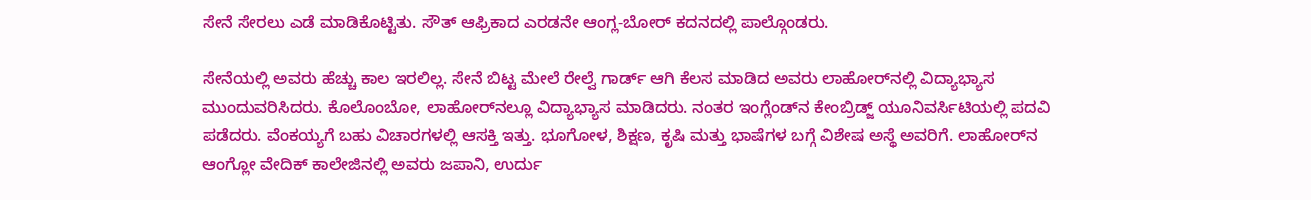ಸೇನೆ ಸೇರಲು ಎಡೆ ಮಾಡಿಕೊಟ್ಟಿತು. ಸೌತ್ ಆಫ್ರಿಕಾದ ಎರಡನೇ ಆಂಗ್ಲ-ಬೋರ್ ಕದನದಲ್ಲಿ ಪಾಲ್ಗೊಂಡರು.

ಸೇನೆಯಲ್ಲಿ ಅವರು ಹೆಚ್ಚು ಕಾಲ ಇರಲಿಲ್ಲ. ಸೇನೆ ಬಿಟ್ಟ ಮೇಲೆ ರೇಲ್ವೆ ಗಾರ್ಡ್ ಆಗಿ ಕೆಲಸ ಮಾಡಿದ ಅವರು ಲಾಹೋರ್‌ನಲ್ಲಿ ವಿದ್ಯಾಭ್ಯಾಸ ಮುಂದುವರಿಸಿದರು. ಕೊಲೊಂಬೋ, ಲಾಹೋರ್‌ನಲ್ಲೂ ವಿದ್ಯಾಭ್ಯಾಸ ಮಾಡಿದರು. ನಂತರ ಇಂಗ್ಲೆಂಡ್‌ನ ಕೇಂಬ್ರಿಡ್ಜ್ ಯೂನಿವರ್ಸಿಟಿಯಲ್ಲಿ ಪದವಿ ಪಡೆದರು. ವೆಂಕಯ್ಯಗೆ ಬಹು ವಿಚಾರಗಳಲ್ಲಿ ಆಸಕ್ತಿ ಇತ್ತು. ಭೂಗೋಳ, ಶಿಕ್ಷಣ, ಕೃಷಿ ಮತ್ತು ಭಾಷೆಗಳ ಬಗ್ಗೆ ವಿಶೇಷ ಅಸ್ಥೆ ಅವರಿಗೆ. ಲಾಹೋರ್‌ನ ಆಂಗ್ಲೋ ವೇದಿಕ್ ಕಾಲೇಜಿನಲ್ಲಿ ಅವರು ಜಪಾನಿ, ಉರ್ದು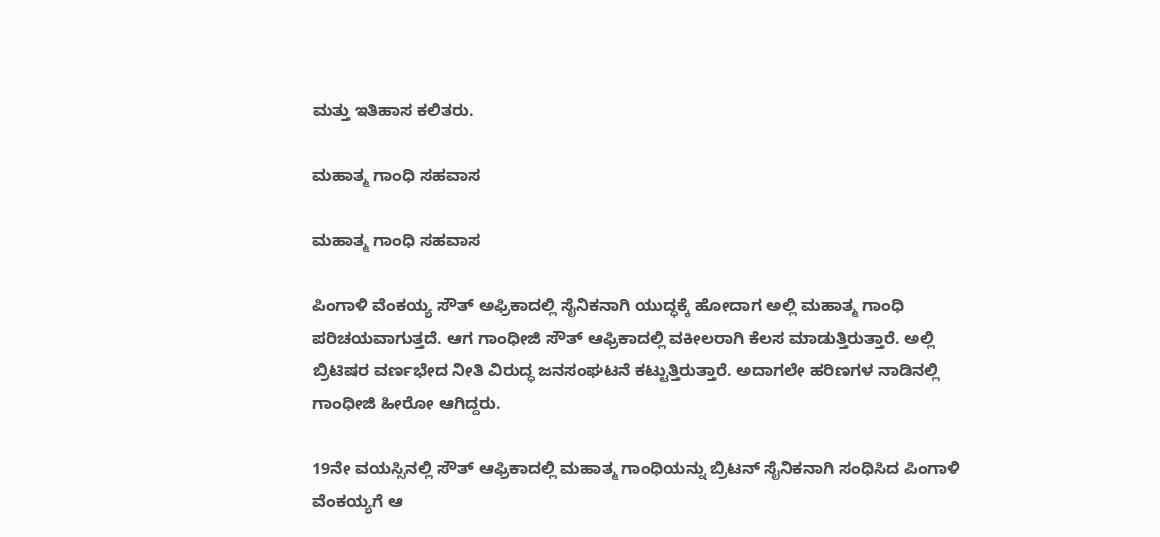ಮತ್ತು ಇತಿಹಾಸ ಕಲಿತರು.

ಮಹಾತ್ಮ ಗಾಂಧಿ ಸಹವಾಸ

ಮಹಾತ್ಮ ಗಾಂಧಿ ಸಹವಾಸ

ಪಿಂಗಾಳಿ ವೆಂಕಯ್ಯ ಸೌತ್ ಅಫ್ರಿಕಾದಲ್ಲಿ ಸೈನಿಕನಾಗಿ ಯುದ್ಧಕ್ಕೆ ಹೋದಾಗ ಅಲ್ಲಿ ಮಹಾತ್ಮ ಗಾಂಧಿ ಪರಿಚಯವಾಗುತ್ತದೆ. ಆಗ ಗಾಂಧೀಜಿ ಸೌತ್ ಆಫ್ರಿಕಾದಲ್ಲಿ ವಕೀಲರಾಗಿ ಕೆಲಸ ಮಾಡುತ್ತಿರುತ್ತಾರೆ. ಅಲ್ಲಿ ಬ್ರಿಟಿಷರ ವರ್ಣಭೇದ ನೀತಿ ವಿರುದ್ಧ ಜನಸಂಘಟನೆ ಕಟ್ಟುತ್ತಿರುತ್ತಾರೆ. ಅದಾಗಲೇ ಹರಿಣಗಳ ನಾಡಿನಲ್ಲಿ ಗಾಂಧೀಜಿ ಹೀರೋ ಆಗಿದ್ದರು.

19ನೇ ವಯಸ್ಸಿನಲ್ಲಿ ಸೌತ್ ಆಫ್ರಿಕಾದಲ್ಲಿ ಮಹಾತ್ಮ ಗಾಂಧಿಯನ್ನು ಬ್ರಿಟನ್ ಸೈನಿಕನಾಗಿ ಸಂಧಿಸಿದ ಪಿಂಗಾಳಿ ವೆಂಕಯ್ಯಗೆ ಆ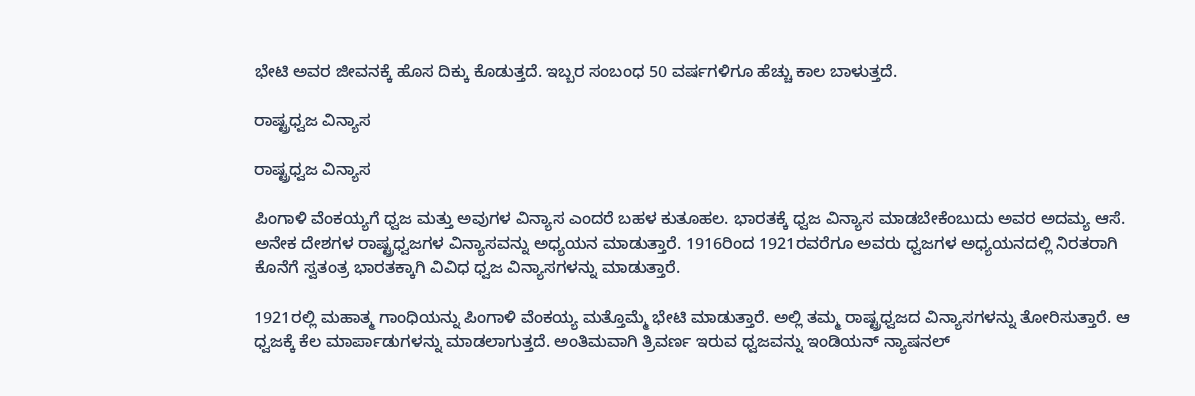ಭೇಟಿ ಅವರ ಜೀವನಕ್ಕೆ ಹೊಸ ದಿಕ್ಕು ಕೊಡುತ್ತದೆ. ಇಬ್ಬರ ಸಂಬಂಧ 50 ವರ್ಷಗಳಿಗೂ ಹೆಚ್ಚು ಕಾಲ ಬಾಳುತ್ತದೆ.

ರಾಷ್ಟ್ರಧ್ವಜ ವಿನ್ಯಾಸ

ರಾಷ್ಟ್ರಧ್ವಜ ವಿನ್ಯಾಸ

ಪಿಂಗಾಳಿ ವೆಂಕಯ್ಯಗೆ ಧ್ವಜ ಮತ್ತು ಅವುಗಳ ವಿನ್ಯಾಸ ಎಂದರೆ ಬಹಳ ಕುತೂಹಲ. ಭಾರತಕ್ಕೆ ಧ್ವಜ ವಿನ್ಯಾಸ ಮಾಡಬೇಕೆಂಬುದು ಅವರ ಅದಮ್ಯ ಆಸೆ. ಅನೇಕ ದೇಶಗಳ ರಾಷ್ಟ್ರಧ್ವಜಗಳ ವಿನ್ಯಾಸವನ್ನು ಅಧ್ಯಯನ ಮಾಡುತ್ತಾರೆ. 1916ರಿಂದ 1921ರವರೆಗೂ ಅವರು ಧ್ವಜಗಳ ಅಧ್ಯಯನದಲ್ಲಿ ನಿರತರಾಗಿ ಕೊನೆಗೆ ಸ್ವತಂತ್ರ ಭಾರತಕ್ಕಾಗಿ ವಿವಿಧ ಧ್ವಜ ವಿನ್ಯಾಸಗಳನ್ನು ಮಾಡುತ್ತಾರೆ.

1921ರಲ್ಲಿ ಮಹಾತ್ಮ ಗಾಂಧಿಯನ್ನು ಪಿಂಗಾಳಿ ವೆಂಕಯ್ಯ ಮತ್ತೊಮ್ಮೆ ಭೇಟಿ ಮಾಡುತ್ತಾರೆ. ಅಲ್ಲಿ ತಮ್ಮ ರಾಷ್ಟ್ರಧ್ವಜದ ವಿನ್ಯಾಸಗಳನ್ನು ತೋರಿಸುತ್ತಾರೆ. ಆ ಧ್ವಜಕ್ಕೆ ಕೆಲ ಮಾರ್ಪಾಡುಗಳನ್ನು ಮಾಡಲಾಗುತ್ತದೆ. ಅಂತಿಮವಾಗಿ ತ್ರಿವರ್ಣ ಇರುವ ಧ್ವಜವನ್ನು ಇಂಡಿಯನ್ ನ್ಯಾಷನಲ್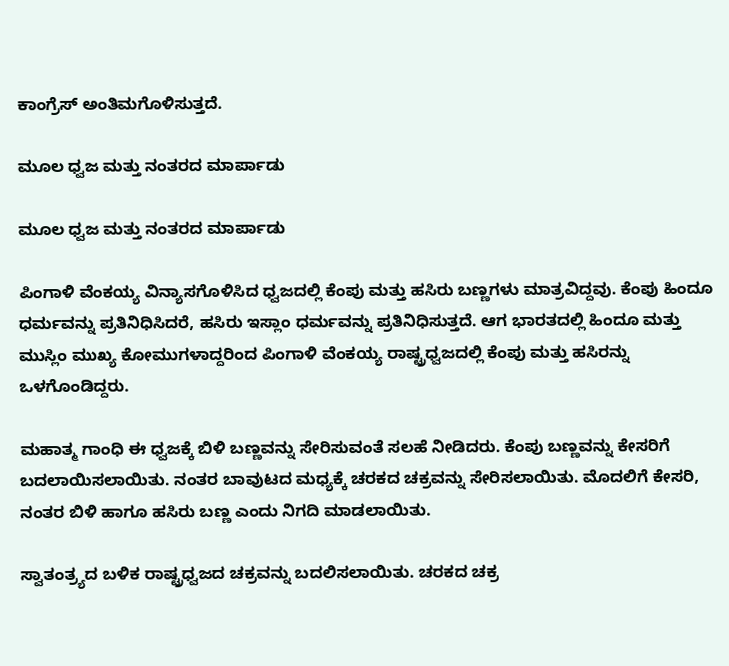ಕಾಂಗ್ರೆಸ್ ಅಂತಿಮಗೊಳಿಸುತ್ತದೆ.

ಮೂಲ ಧ್ವಜ ಮತ್ತು ನಂತರದ ಮಾರ್ಪಾಡು

ಮೂಲ ಧ್ವಜ ಮತ್ತು ನಂತರದ ಮಾರ್ಪಾಡು

ಪಿಂಗಾಳಿ ವೆಂಕಯ್ಯ ವಿನ್ಯಾಸಗೊಳಿಸಿದ ಧ್ವಜದಲ್ಲಿ ಕೆಂಪು ಮತ್ತು ಹಸಿರು ಬಣ್ಣಗಳು ಮಾತ್ರವಿದ್ದವು. ಕೆಂಪು ಹಿಂದೂ ಧರ್ಮವನ್ನು ಪ್ರತಿನಿಧಿಸಿದರೆ, ಹಸಿರು ಇಸ್ಲಾಂ ಧರ್ಮವನ್ನು ಪ್ರತಿನಿಧಿಸುತ್ತದೆ. ಆಗ ಭಾರತದಲ್ಲಿ ಹಿಂದೂ ಮತ್ತು ಮುಸ್ಲಿಂ ಮುಖ್ಯ ಕೋಮುಗಳಾದ್ದರಿಂದ ಪಿಂಗಾಳಿ ವೆಂಕಯ್ಯ ರಾಷ್ಟ್ರಧ್ವಜದಲ್ಲಿ ಕೆಂಪು ಮತ್ತು ಹಸಿರನ್ನು ಒಳಗೊಂಡಿದ್ದರು.

ಮಹಾತ್ಮ ಗಾಂಧಿ ಈ ಧ್ವಜಕ್ಕೆ ಬಿಳಿ ಬಣ್ಣವನ್ನು ಸೇರಿಸುವಂತೆ ಸಲಹೆ ನೀಡಿದರು. ಕೆಂಪು ಬಣ್ಣವನ್ನು ಕೇಸರಿಗೆ ಬದಲಾಯಿಸಲಾಯಿತು. ನಂತರ ಬಾವುಟದ ಮಧ್ಯಕ್ಕೆ ಚರಕದ ಚಕ್ರವನ್ನು ಸೇರಿಸಲಾಯಿತು. ಮೊದಲಿಗೆ ಕೇಸರಿ, ನಂತರ ಬಿಳಿ ಹಾಗೂ ಹಸಿರು ಬಣ್ಣ ಎಂದು ನಿಗದಿ ಮಾಡಲಾಯಿತು.

ಸ್ವಾತಂತ್ರ್ಯದ ಬಳಿಕ ರಾಷ್ಟ್ರಧ್ವಜದ ಚಕ್ರವನ್ನು ಬದಲಿಸಲಾಯಿತು. ಚರಕದ ಚಕ್ರ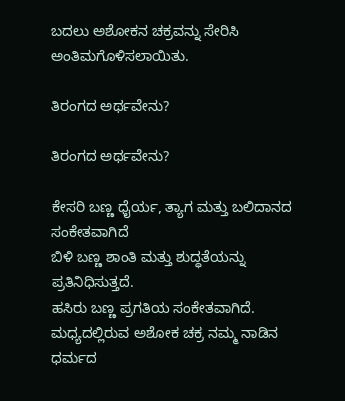ಬದಲು ಅಶೋಕನ ಚಕ್ರವನ್ನು ಸೇರಿಸಿ ಅಂತಿಮಗೊಳಿಸಲಾಯಿತು.

ತಿರಂಗದ ಅರ್ಥವೇನು?

ತಿರಂಗದ ಅರ್ಥವೇನು?

ಕೇಸರಿ ಬಣ್ಣ ಧೈರ್ಯ, ತ್ಯಾಗ ಮತ್ತು ಬಲಿದಾನದ ಸಂಕೇತವಾಗಿದೆ
ಬಿಳಿ ಬಣ್ಣ ಶಾಂತಿ ಮತ್ತು ಶುದ್ಧತೆಯನ್ನು ಪ್ರತಿನಿಧಿಸುತ್ತದೆ.
ಹಸಿರು ಬಣ್ಣ ಪ್ರಗತಿಯ ಸಂಕೇತವಾಗಿದೆ. ಮಧ್ಯದಲ್ಲಿರುವ ಅಶೋಕ ಚಕ್ರ ನಮ್ಮ ನಾಡಿನ ಧರ್ಮದ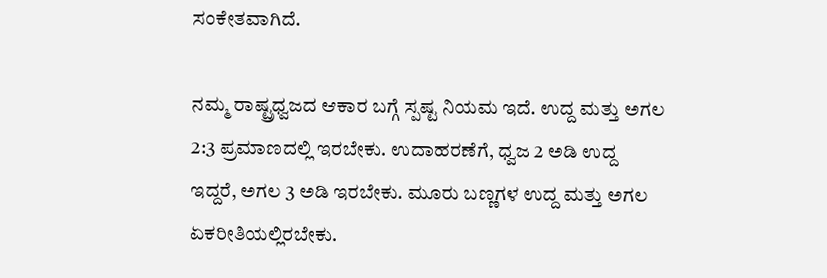ಸಂಕೇತವಾಗಿದೆ.

ನಮ್ಮ ರಾಷ್ಟ್ರಧ್ವಜದ ಆಕಾರ ಬಗ್ಗೆ ಸ್ಪಷ್ಟ ನಿಯಮ ಇದೆ. ಉದ್ದ ಮತ್ತು ಅಗಲ 2:3 ಪ್ರಮಾಣದಲ್ಲಿ ಇರಬೇಕು. ಉದಾಹರಣೆಗೆ, ಧ್ವಜ 2 ಅಡಿ ಉದ್ದ ಇದ್ದರೆ, ಅಗಲ 3 ಅಡಿ ಇರಬೇಕು. ಮೂರು ಬಣ್ಣಗಳ ಉದ್ದ ಮತ್ತು ಅಗಲ ಏಕರೀತಿಯಲ್ಲಿರಬೇಕು.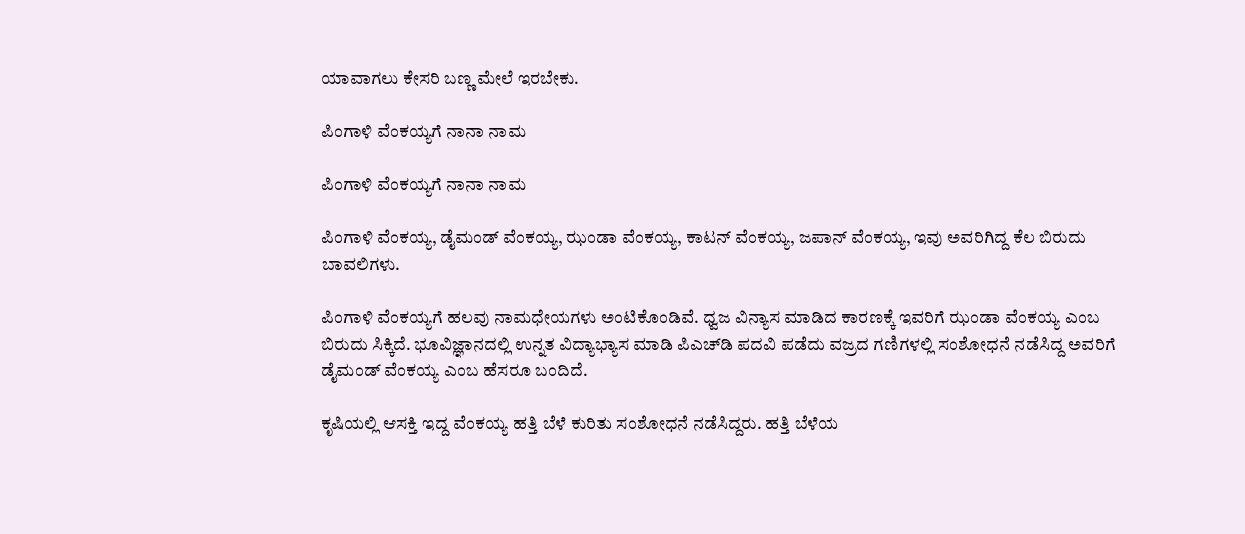ಯಾವಾಗಲು ಕೇಸರಿ ಬಣ್ಣ ಮೇಲೆ ಇರಬೇಕು.

ಪಿಂಗಾಳಿ ವೆಂಕಯ್ಯಗೆ ನಾನಾ ನಾಮ

ಪಿಂಗಾಳಿ ವೆಂಕಯ್ಯಗೆ ನಾನಾ ನಾಮ

ಪಿಂಗಾಳಿ ವೆಂಕಯ್ಯ, ಡೈಮಂಡ್ ವೆಂಕಯ್ಯ, ಝಂಡಾ ವೆಂಕಯ್ಯ, ಕಾಟನ್ ವೆಂಕಯ್ಯ, ಜಪಾನ್ ವೆಂಕಯ್ಯ, ಇವು ಅವರಿಗಿದ್ದ ಕೆಲ ಬಿರುದು ಬಾವಲಿಗಳು.

ಪಿಂಗಾಳಿ ವೆಂಕಯ್ಯಗೆ ಹಲವು ನಾಮಧೇಯಗಳು ಅಂಟಿಕೊಂಡಿವೆ. ಧ್ವಜ ವಿನ್ಯಾಸ ಮಾಡಿದ ಕಾರಣಕ್ಕೆ ಇವರಿಗೆ ಝಂಡಾ ವೆಂಕಯ್ಯ ಎಂಬ ಬಿರುದು ಸಿಕ್ಕಿದೆ. ಭೂವಿಜ್ಞಾನದಲ್ಲಿ ಉನ್ನತ ವಿದ್ಯಾಭ್ಯಾಸ ಮಾಡಿ ಪಿಎಚ್‌ಡಿ ಪದವಿ ಪಡೆದು ವಜ್ರದ ಗಣಿಗಳಲ್ಲಿ ಸಂಶೋಧನೆ ನಡೆಸಿದ್ದ ಅವರಿಗೆ ಡೈಮಂಡ್ ವೆಂಕಯ್ಯ ಎಂಬ ಹೆಸರೂ ಬಂದಿದೆ.

ಕೃಷಿಯಲ್ಲಿ ಆಸಕ್ತಿ ಇದ್ದ ವೆಂಕಯ್ಯ ಹತ್ತಿ ಬೆಳೆ ಕುರಿತು ಸಂಶೋಧನೆ ನಡೆಸಿದ್ದರು. ಹತ್ತಿ ಬೆಳೆಯ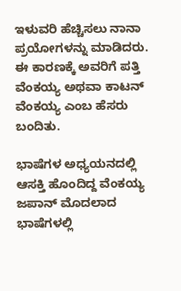ಇಳುವರಿ ಹೆಚ್ಚಿಸಲು ನಾನಾ ಪ್ರಯೋಗಳನ್ನು ಮಾಡಿದರು. ಈ ಕಾರಣಕ್ಕೆ ಅವರಿಗೆ ಪತ್ತಿ ವೆಂಕಯ್ಯ ಅಥವಾ ಕಾಟನ್ ವೆಂಕಯ್ಯ ಎಂಬ ಹೆಸರು ಬಂದಿತು.

ಭಾಷೆಗಳ ಅಧ್ಯಯನದಲ್ಲಿ ಆಸಕ್ತಿ ಹೊಂದಿದ್ದ ವೆಂಕಯ್ಯ ಜಪಾನ್ ಮೊದಲಾದ ಭಾಷೆಗಳಲ್ಲಿ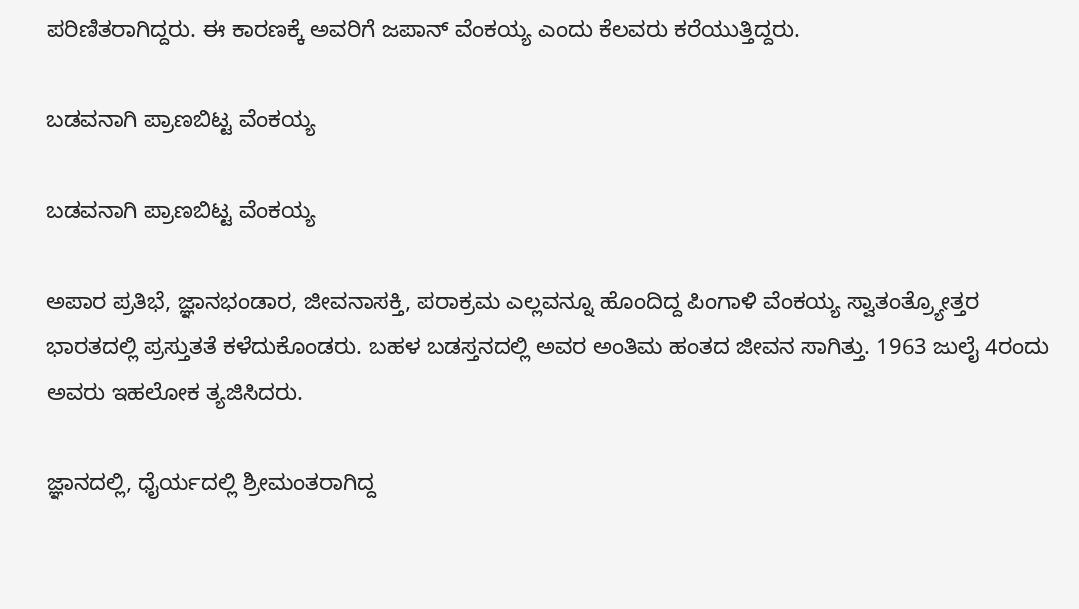ಪರಿಣಿತರಾಗಿದ್ದರು. ಈ ಕಾರಣಕ್ಕೆ ಅವರಿಗೆ ಜಪಾನ್ ವೆಂಕಯ್ಯ ಎಂದು ಕೆಲವರು ಕರೆಯುತ್ತಿದ್ದರು.

ಬಡವನಾಗಿ ಪ್ರಾಣಬಿಟ್ಟ ವೆಂಕಯ್ಯ

ಬಡವನಾಗಿ ಪ್ರಾಣಬಿಟ್ಟ ವೆಂಕಯ್ಯ

ಅಪಾರ ಪ್ರತಿಭೆ, ಜ್ಞಾನಭಂಡಾರ, ಜೀವನಾಸಕ್ತಿ, ಪರಾಕ್ರಮ ಎಲ್ಲವನ್ನೂ ಹೊಂದಿದ್ದ ಪಿಂಗಾಳಿ ವೆಂಕಯ್ಯ ಸ್ವಾತಂತ್ರ್ಯೋತ್ತರ ಭಾರತದಲ್ಲಿ ಪ್ರಸ್ತುತತೆ ಕಳೆದುಕೊಂಡರು. ಬಹಳ ಬಡಸ್ತನದಲ್ಲಿ ಅವರ ಅಂತಿಮ ಹಂತದ ಜೀವನ ಸಾಗಿತ್ತು. 1963 ಜುಲೈ 4ರಂದು ಅವರು ಇಹಲೋಕ ತ್ಯಜಿಸಿದರು.

ಜ್ಞಾನದಲ್ಲಿ, ಧೈರ್ಯದಲ್ಲಿ ಶ್ರೀಮಂತರಾಗಿದ್ದ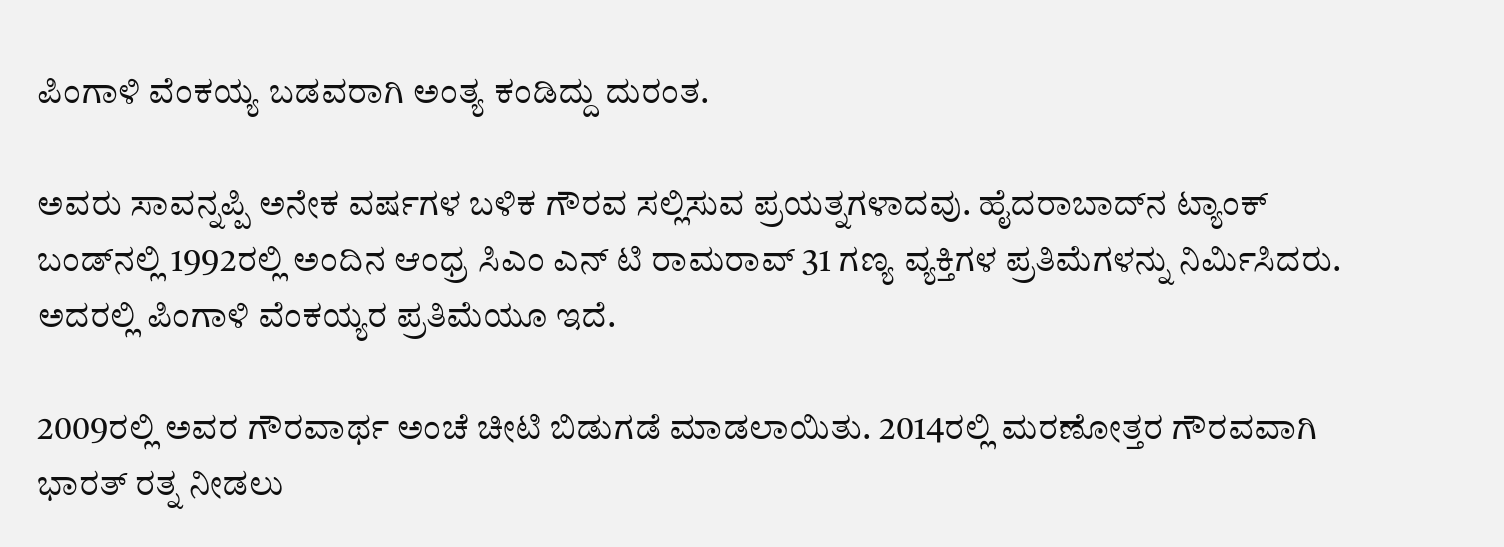ಪಿಂಗಾಳಿ ವೆಂಕಯ್ಯ ಬಡವರಾಗಿ ಅಂತ್ಯ ಕಂಡಿದ್ದು ದುರಂತ.

ಅವರು ಸಾವನ್ನಪ್ಪಿ ಅನೇಕ ವರ್ಷಗಳ ಬಳಿಕ ಗೌರವ ಸಲ್ಲಿಸುವ ಪ್ರಯತ್ನಗಳಾದವು. ಹೈದರಾಬಾದ್‌ನ ಟ್ಯಾಂಕ್ ಬಂಡ್‌ನಲ್ಲಿ 1992ರಲ್ಲಿ ಅಂದಿನ ಆಂಧ್ರ ಸಿಎಂ ಎನ್ ಟಿ ರಾಮರಾವ್ 31 ಗಣ್ಯ ವ್ಯಕ್ತಿಗಳ ಪ್ರತಿಮೆಗಳನ್ನು ನಿರ್ಮಿಸಿದರು. ಅದರಲ್ಲಿ ಪಿಂಗಾಳಿ ವೆಂಕಯ್ಯರ ಪ್ರತಿಮೆಯೂ ಇದೆ.

2009ರಲ್ಲಿ ಅವರ ಗೌರವಾರ್ಥ ಅಂಚೆ ಚೀಟಿ ಬಿಡುಗಡೆ ಮಾಡಲಾಯಿತು. 2014ರಲ್ಲಿ ಮರಣೋತ್ತರ ಗೌರವವಾಗಿ ಭಾರತ್ ರತ್ನ ನೀಡಲು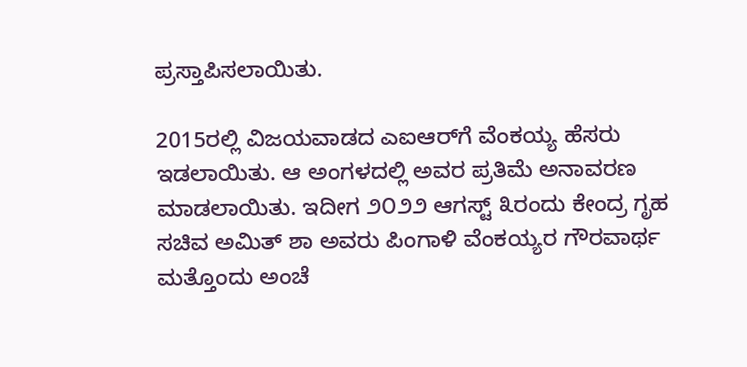ಪ್ರಸ್ತಾಪಿಸಲಾಯಿತು.

2015ರಲ್ಲಿ ವಿಜಯವಾಡದ ಎಐಆರ್‌ಗೆ ವೆಂಕಯ್ಯ ಹೆಸರು ಇಡಲಾಯಿತು. ಆ ಅಂಗಳದಲ್ಲಿ ಅವರ ಪ್ರತಿಮೆ ಅನಾವರಣ ಮಾಡಲಾಯಿತು. ಇದೀಗ ೨೦೨೨ ಆಗಸ್ಟ್ ೩ರಂದು ಕೇಂದ್ರ ಗೃಹ ಸಚಿವ ಅಮಿತ್ ಶಾ ಅವರು ಪಿಂಗಾಳಿ ವೆಂಕಯ್ಯರ ಗೌರವಾರ್ಥ ಮತ್ತೊಂದು ಅಂಚೆ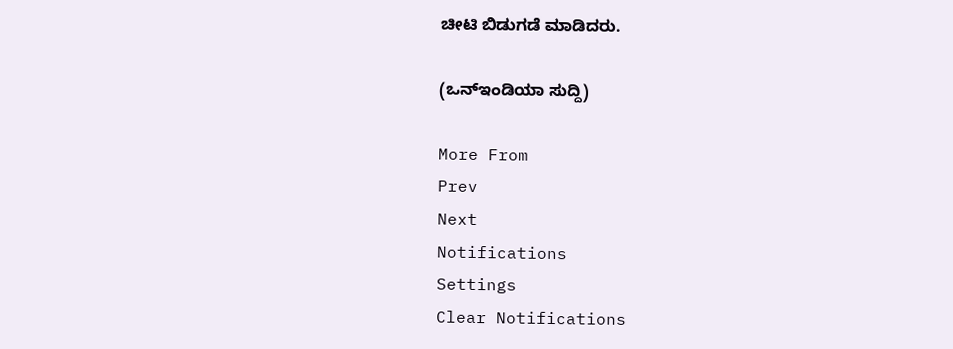ಚೀಟಿ ಬಿಡುಗಡೆ ಮಾಡಿದರು.

(ಒನ್ಇಂಡಿಯಾ ಸುದ್ದಿ)

More From
Prev
Next
Notifications
Settings
Clear Notifications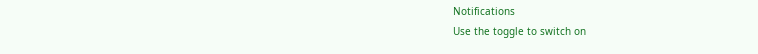Notifications
Use the toggle to switch on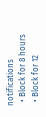notifications
  • Block for 8 hours
  • Block for 12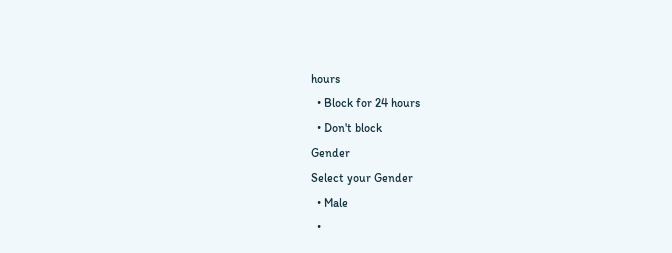hours
  • Block for 24 hours
  • Don't block
Gender
Select your Gender
  • Male
  •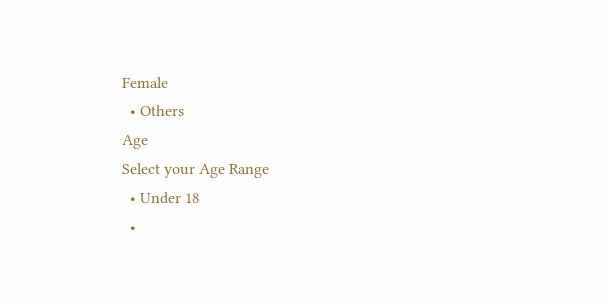Female
  • Others
Age
Select your Age Range
  • Under 18
  •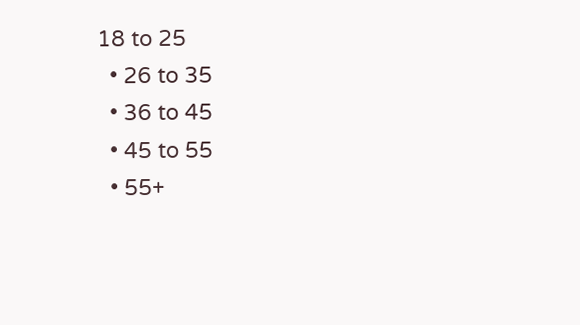18 to 25
  • 26 to 35
  • 36 to 45
  • 45 to 55
  • 55+